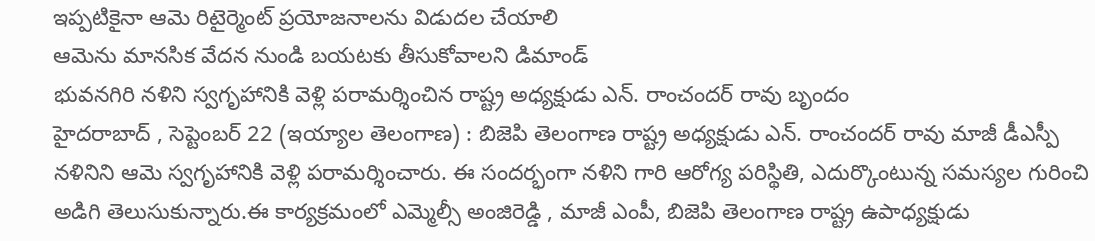ఇప్పటికైనా ఆమె రిటైర్మెంట్ ప్రయోజనాలను విడుదల చేయాలి
ఆమెను మానసిక వేదన నుండి బయటకు తీసుకోవాలని డిమాండ్
భువనగిరి నళిని స్వగృహానికి వెళ్లి పరామర్శించిన రాష్ట్ర అధ్యక్షుడు ఎన్. రాంచందర్ రావు బృందం
హైదరాబాద్ , సెప్టెంబర్ 22 (ఇయ్యాల తెలంగాణ) : బిజెపి తెలంగాణ రాష్ట్ర అధ్యక్షుడు ఎన్. రాంచందర్ రావు మాజీ డీఎస్పీ నళినిని ఆమె స్వగృహానికి వెళ్లి పరామర్శించారు. ఈ సందర్భంగా నళిని గారి ఆరోగ్య పరిస్థితి, ఎదుర్కొంటున్న సమస్యల గురించి అడిగి తెలుసుకున్నారు.ఈ కార్యక్రమంలో ఎమ్మెల్సీ అంజిరెడ్డి , మాజీ ఎంపీ, బిజెపి తెలంగాణ రాష్ట్ర ఉపాధ్యక్షుడు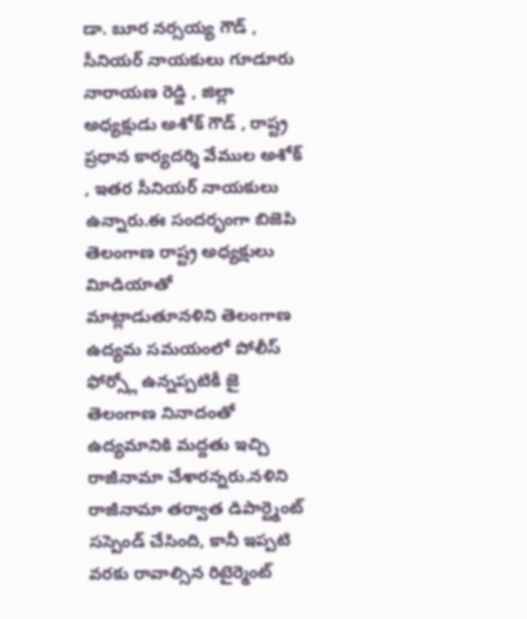డా. బూర నర్సయ్య గౌడ్ , సీనియర్ నాయకులు గూడూరు నారాయణ రెడ్డి , జిల్లా అధ్యక్షుడు అశోక్ గౌడ్ , రాష్ట్ర ప్రధాన కార్యదర్శి వేముల అశోక్ , ఇతర సీనియర్ నాయకులు ఉన్నారు.ఈ సందర్భంగా బిజెపి తెలంగాణ రాష్ట్ర అధ్యక్షులు విూడియాతో మాట్లాడుతూనళిని తెలంగాణ ఉద్యమ సమయంలో పోలీస్ ఫోర్స్లో ఉన్నప్పటికీ జై తెలంగాణ నినాదంతో ఉద్యమానికి మద్దతు ఇచ్చి రాజీనామా చేశారన్నరు.నళిని రాజీనామా తర్వాత డిపార్ట్మెంట్ సస్పెండ్ చేసింది, కానీ ఇప్పటి వరకు రావాల్సిన రిటైర్మెంట్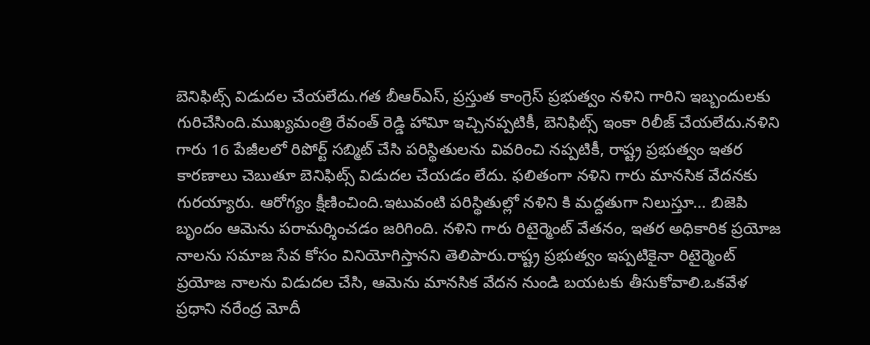బెనిఫిట్స్ విడుదల చేయలేదు.గత బీఆర్ఎస్, ప్రస్తుత కాంగ్రెస్ ప్రభుత్వం నళిని గారిని ఇబ్బందులకు గురిచేసింది.ముఖ్యమంత్రి రేవంత్ రెడ్డి హావిూ ఇచ్చినప్పటికీ, బెనిఫిట్స్ ఇంకా రిలీజ్ చేయలేదు.నళిని గారు 16 పేజీలలో రిపోర్ట్ సబ్మిట్ చేసి పరిస్థితులను వివరించి నప్పటికీ, రాష్ట్ర ప్రభుత్వం ఇతర కారణాలు చెబుతూ బెనిఫిట్స్ విడుదల చేయడం లేదు. ఫలితంగా నళిని గారు మానసిక వేదనకు గురయ్యారు. ఆరోగ్యం క్షీణించింది.ఇటువంటి పరిస్థితుల్లో నళిని కి మద్దతుగా నిలుస్తూ… బిజెపి బృందం ఆమెను పరామర్శించడం జరిగింది. నళిని గారు రిటైర్మెంట్ వేతనం, ఇతర అధికారిక ప్రయోజ నాలను సమాజ సేవ కోసం వినియోగిస్తానని తెలిపారు.రాష్ట్ర ప్రభుత్వం ఇప్పటికైనా రిటైర్మెంట్ ప్రయోజ నాలను విడుదల చేసి, ఆమెను మానసిక వేదన నుండి బయటకు తీసుకోవాలి.ఒకవేళ ప్రధాని నరేంద్ర మోదీ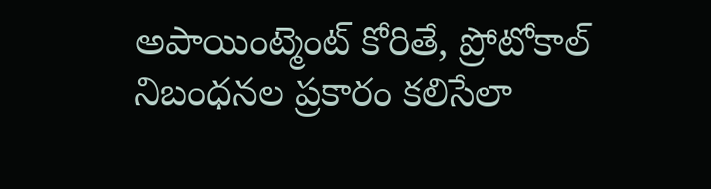అపాయింట్మెంట్ కోరితే, ప్రోటోకాల్ నిబంధనల ప్రకారం కలిసేలా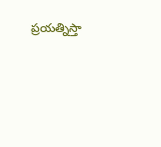ప్రయత్నిస్తా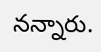నన్నారు.